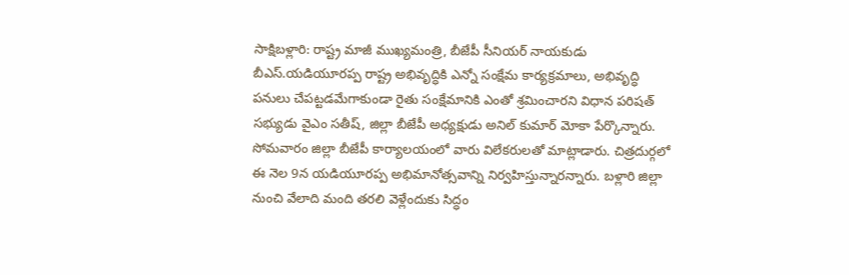సాక్షిబళ్లారి: రాష్ట్ర మాజీ ముఖ్యమంత్రి, బీజేపీ సీనియర్ నాయకుడు బీఎస్.యడియూరప్ప రాష్ట్ర అభివృద్ధికి ఎన్నో సంక్షేమ కార్యక్రమాలు, అభివృద్ధి పనులు చేపట్టడమేగాకుండా రైతు సంక్షేమానికి ఎంతో శ్రమించారని విధాన పరిషత్ సభ్యుడు వైఎం సతీష్, జిల్లా బీజేపీ అధ్యక్షుడు అనిల్ కుమార్ మోకా పేర్కొన్నారు. సోమవారం జిల్లా బీజేపీ కార్యాలయంలో వారు విలేకరులతో మాట్లాడారు. చిత్రదుర్గలో ఈ నెల 9న యడియూరప్ప అభిమానోత్సవాన్ని నిర్వహిస్తున్నారన్నారు. బళ్లారి జిల్లా నుంచి వేలాది మంది తరలి వెళ్లేందుకు సిద్ధం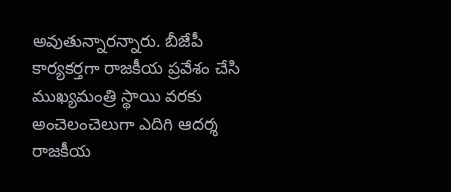అవుతున్నారన్నారు. బీజేపీ కార్యకర్తగా రాజకీయ ప్రవేశం చేసి ముఖ్యమంత్రి స్థాయి వరకు అంచెలంచెలుగా ఎదిగి ఆదర్శ రాజకీయ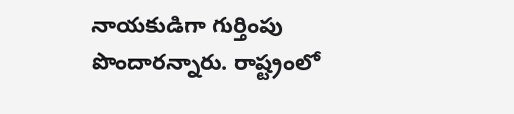నాయకుడిగా గుర్తింపు పొందారన్నారు. రాష్ట్రంలో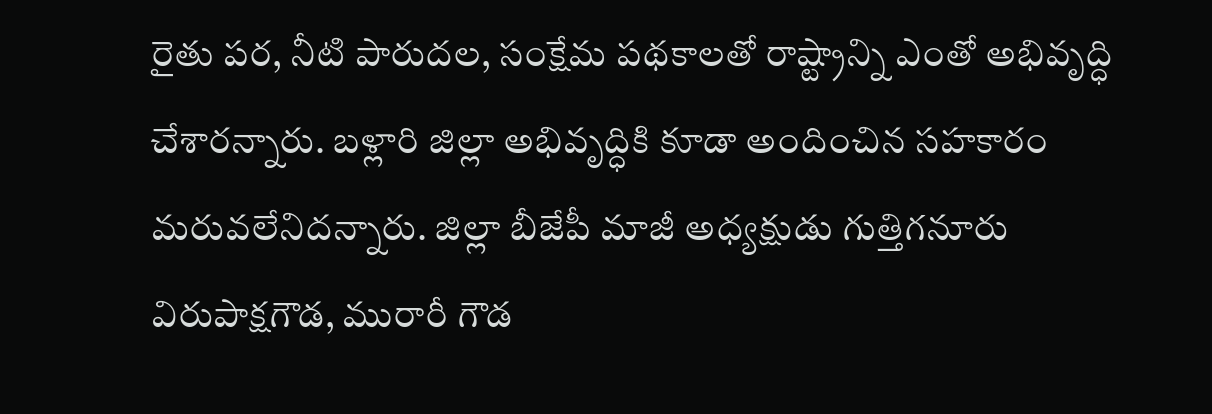రైతు పర, నీటి పారుదల, సంక్షేమ పథకాలతో రాష్ట్రాన్ని ఎంతో అభివృద్ధి చేశారన్నారు. బళ్లారి జిల్లా అభివృద్ధికి కూడా అందించిన సహకారం మరువలేనిదన్నారు. జిల్లా బీజేపీ మాజీ అధ్యక్షుడు గుత్తిగనూరు విరుపాక్షగౌడ, మురారీ గౌడ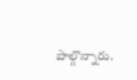పాల్గొన్నారు.